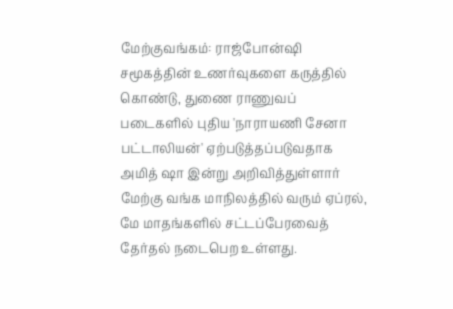மேற்குவங்கம்: ராஜ்போன்ஷி சமூகத்தின் உணர்வுகளை கருத்தில் கொண்டு, துணை ராணுவப் படைகளில் புதிய 'நாராயணி சேனா பட்டாலியன்' ஏற்படுத்தப்படுவதாக அமித் ஷா இன்று அறிவித்துள்ளார் மேற்கு வங்க மாநிலத்தில் வரும் ஏப்ரல், மே மாதங்களில் சட்டப்பேரவைத் தேர்தல் நடைபெற உள்ளது.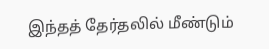இந்தத் தேர்தலில் மீண்டும்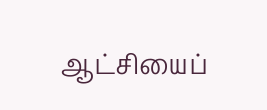ஆட்சியைப்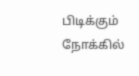பிடிக்கும் நோக்கில்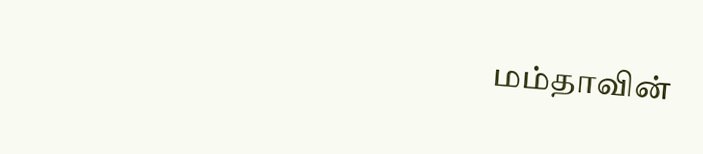மம்தாவின்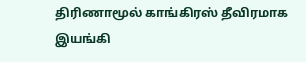திரிணாமூல் காங்கிரஸ் தீவிரமாக இயங்கி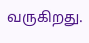வருகிறது.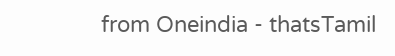from Oneindia - thatsTamil